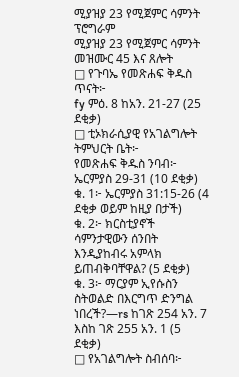ሚያዝያ 23 የሚጀምር ሳምንት ፕሮግራም
ሚያዝያ 23 የሚጀምር ሳምንት
መዝሙር 45 እና ጸሎት
□ የጉባኤ የመጽሐፍ ቅዱስ ጥናት፦
fy ምዕ. 8 ከአን. 21-27 (25 ደቂቃ)
□ ቲኦክራሲያዊ የአገልግሎት ትምህርት ቤት፦
የመጽሐፍ ቅዱስ ንባብ፦ ኤርምያስ 29-31 (10 ደቂቃ)
ቁ. 1፦ ኤርምያስ 31:15-26 (4 ደቂቃ ወይም ከዚያ በታች)
ቁ. 2፦ ክርስቲያኖች ሳምንታዊውን ሰንበት እንዲያከብሩ አምላክ ይጠብቅባቸዋል? (5 ደቂቃ)
ቁ. 3፦ ማርያም ኢየሱስን ስትወልድ በእርግጥ ድንግል ነበረች?—rs ከገጽ 254 አን. 7 እስከ ገጽ 255 አን. 1 (5 ደቂቃ)
□ የአገልግሎት ስብሰባ፦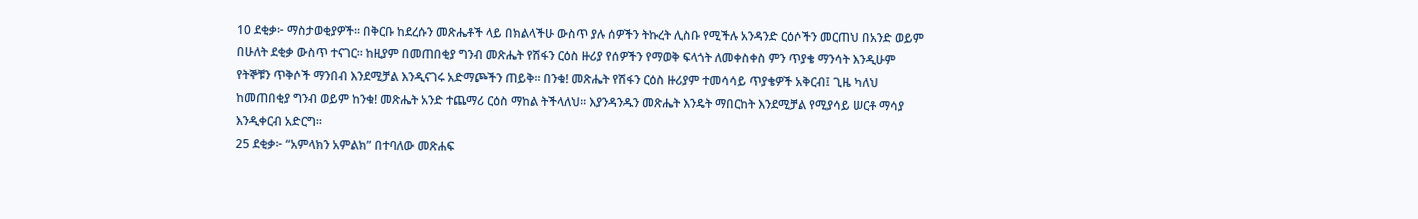10 ደቂቃ፦ ማስታወቂያዎች። በቅርቡ ከደረሱን መጽሔቶች ላይ በክልላችሁ ውስጥ ያሉ ሰዎችን ትኩረት ሊስቡ የሚችሉ አንዳንድ ርዕሶችን መርጠህ በአንድ ወይም በሁለት ደቂቃ ውስጥ ተናገር። ከዚያም በመጠበቂያ ግንብ መጽሔት የሽፋን ርዕስ ዙሪያ የሰዎችን የማወቅ ፍላጎት ለመቀስቀስ ምን ጥያቄ ማንሳት እንዲሁም የትኞቹን ጥቅሶች ማንበብ እንደሚቻል እንዲናገሩ አድማጮችን ጠይቅ። በንቁ! መጽሔት የሽፋን ርዕስ ዙሪያም ተመሳሳይ ጥያቄዎች አቅርብ፤ ጊዜ ካለህ ከመጠበቂያ ግንብ ወይም ከንቁ! መጽሔት አንድ ተጨማሪ ርዕስ ማከል ትችላለህ። እያንዳንዱን መጽሔት እንዴት ማበርከት እንደሚቻል የሚያሳይ ሠርቶ ማሳያ እንዲቀርብ አድርግ።
25 ደቂቃ፦ “አምላክን አምልክ” በተባለው መጽሐፍ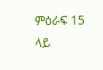ምዕራፍ 15 ላይ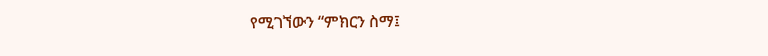የሚገኘውን “ምክርን ስማ፤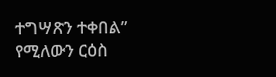ተግሣጽን ተቀበል” የሚለውን ርዕስ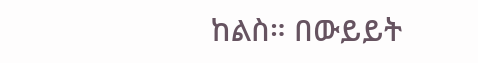ከልስ። በውይይት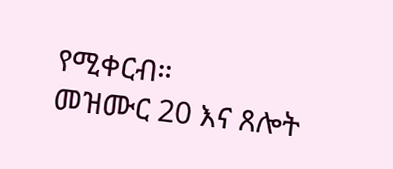የሚቀርብ።
መዝሙር 20 እና ጸሎት